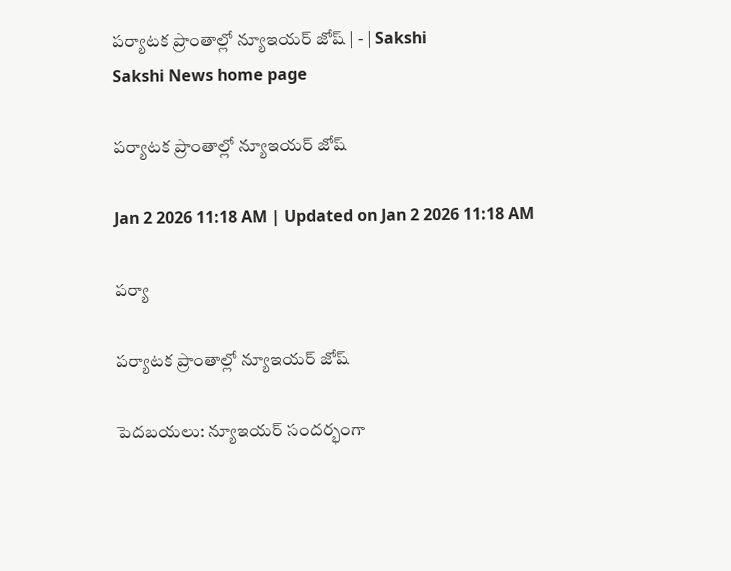పర్యాటక ప్రాంతాల్లో న్యూఇయర్‌ జోష్‌ | - | Sakshi
Sakshi News home page

పర్యాటక ప్రాంతాల్లో న్యూఇయర్‌ జోష్‌

Jan 2 2026 11:18 AM | Updated on Jan 2 2026 11:18 AM

పర్యా

పర్యాటక ప్రాంతాల్లో న్యూఇయర్‌ జోష్‌

పెదబయలు: న్యూఇయర్‌ సందర్భంగా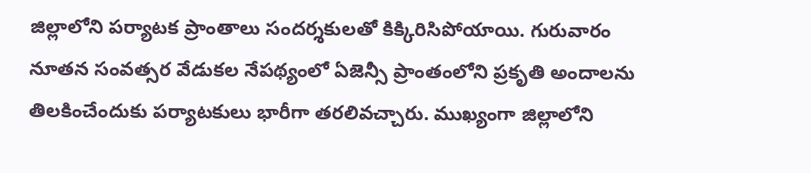జిల్లాలోని పర్యాటక ప్రాంతాలు సందర్శకులతో కిక్కిరిసిపోయాయి. గురువారం నూతన సంవత్సర వేడుకల నేపథ్యంలో ఏజెన్సీ ప్రాంతంలోని ప్రకృతి అందాలను తిలకించేందుకు పర్యాటకులు భారీగా తరలివచ్చారు. ముఖ్యంగా జిల్లాలోని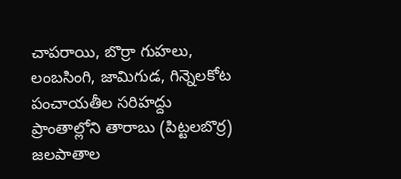చాపరాయి, బొర్రా గుహలు, లంబసింగి, జామిగుడ, గిన్నెలకోట పంచాయతీల సరిహద్దు ప్రాంతాల్లోని తారాబు (పిట్టలబొర్ర) జలపాతాల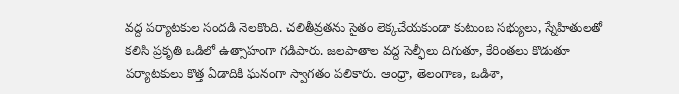వద్ద పర్యాటకుల సందడి నెలకొంది. చలితీవ్రతను సైతం లెక్కచేయకుండా కుటుంబ సభ్యులు, స్నేహితులతో కలిసి ప్రకృతి ఒడిలో ఉత్సాహంగా గడిపారు. జలపాతాల వద్ద సెల్ఫీలు దిగుతూ, కేరింతలు కొడుతూ పర్యాటకులు కొత్త ఏడాదికి ఘనంగా స్వాగతం పలికారు. ఆంధ్రా, తెలంగాణ, ఒడిశా,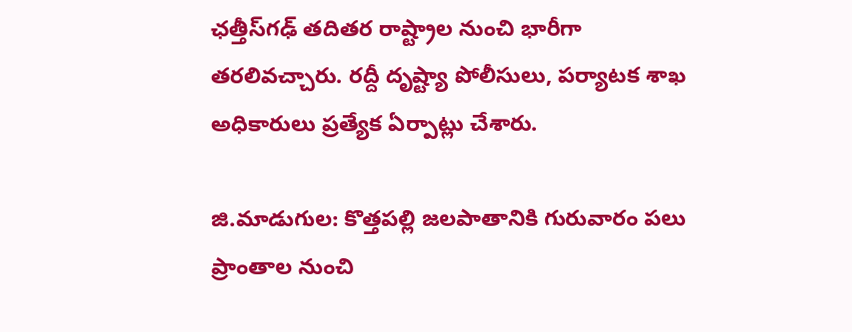ఛత్తీస్‌గఢ్‌ తదితర రాష్ట్రాల నుంచి భారీగా తరలివచ్చారు. రద్దీ దృష్ట్యా పోలీసులు, పర్యాటక శాఖ అధికారులు ప్రత్యేక ఏర్పాట్లు చేశారు.

జి.మాడుగుల: కొత్తపల్లి జలపాతానికి గురువారం పలు ప్రాంతాల నుంచి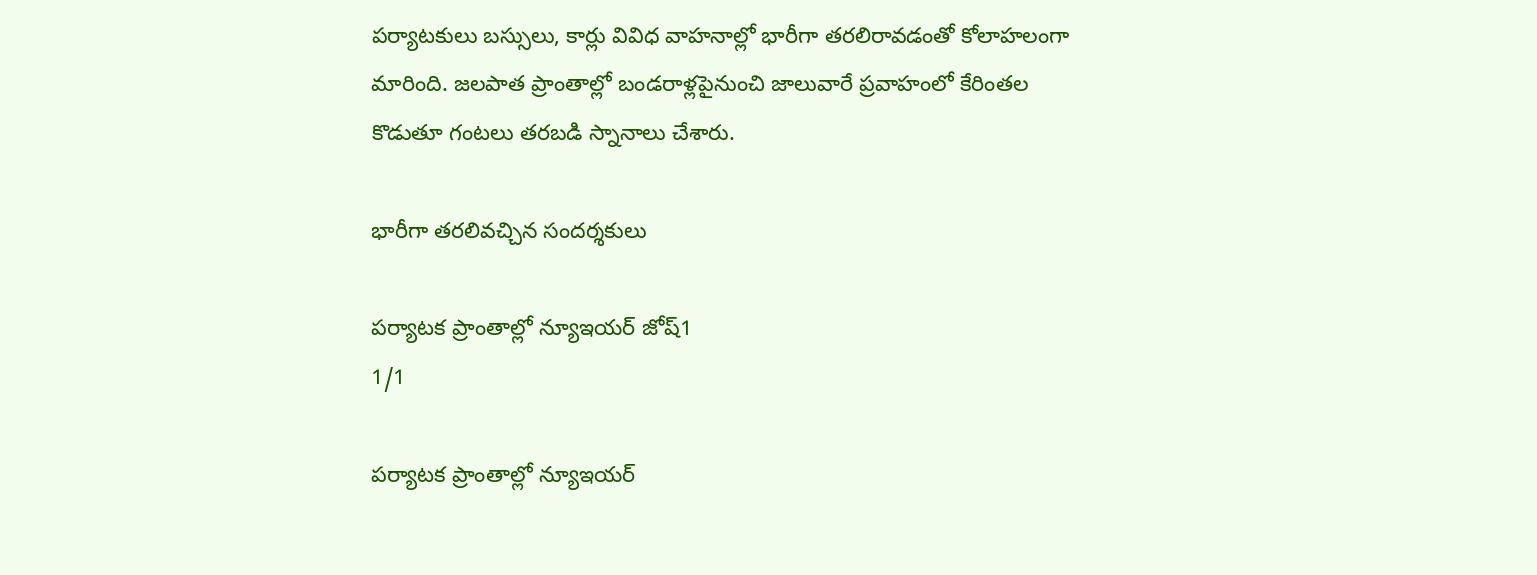పర్యాటకులు బస్సులు, కార్లు వివిధ వాహనాల్లో భారీగా తరలిరావడంతో కోలాహలంగా మారింది. జలపాత ప్రాంతాల్లో బండరాళ్లపైనుంచి జాలువారే ప్రవాహంలో కేరింతల కొడుతూ గంటలు తరబడి స్నానాలు చేశారు.

భారీగా తరలివచ్చిన సందర్శకులు

పర్యాటక ప్రాంతాల్లో న్యూఇయర్‌ జోష్‌1
1/1

పర్యాటక ప్రాంతాల్లో న్యూఇయర్‌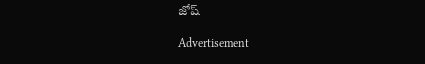జోష్‌

Advertisement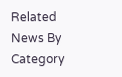Related News By Category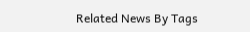Related News By Tags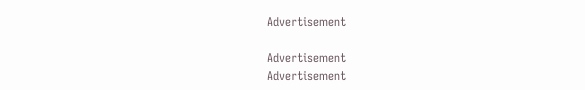Advertisement

Advertisement
Advertisement